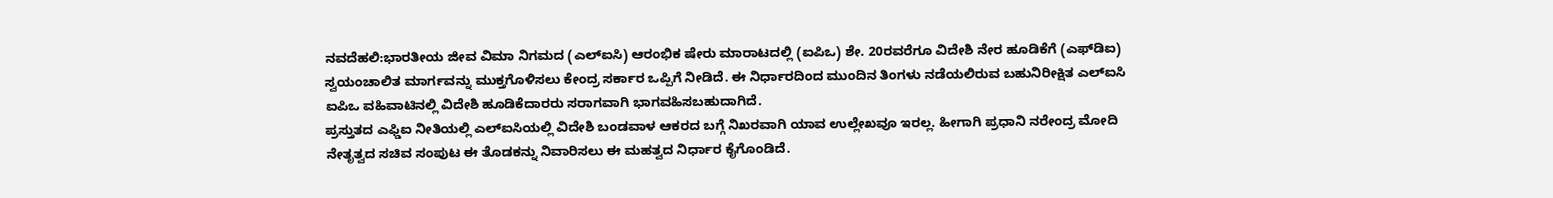ನವದೆಹಲಿ:ಭಾರತೀಯ ಜೀವ ವಿಮಾ ನಿಗಮದ (ಎಲ್ಐಸಿ) ಆರಂಭಿಕ ಷೇರು ಮಾರಾಟದಲ್ಲಿ (ಐಪಿಒ) ಶೇ. 20ರವರೆಗೂ ವಿದೇಶಿ ನೇರ ಹೂಡಿಕೆಗೆ (ಎಫ್‌ಡಿಐ) ಸ್ವಯಂಚಾಲಿತ ಮಾರ್ಗವನ್ನು ಮುಕ್ತಗೊಳಿಸಲು ಕೇಂದ್ರ ಸರ್ಕಾರ ಒಪ್ಪಿಗೆ ನೀಡಿದೆ. ಈ ನಿರ್ಧಾರದಿಂದ ಮುಂದಿನ ತಿಂಗಳು ನಡೆಯಲಿರುವ ಬಹುನಿರೀಕ್ಷಿತ ಎಲ್ಐಸಿ ಐಪಿಒ ವಹಿವಾಟಿನಲ್ಲಿ ವಿದೇಶಿ ಹೂಡಿಕೆದಾರರು ಸರಾಗವಾಗಿ ಭಾಗವಹಿಸಬಹುದಾಗಿದೆ.
ಪ್ರಸ್ತುತದ ಎಫ್ಡಿಐ ನೀತಿಯಲ್ಲಿ ಎಲ್ಐಸಿಯಲ್ಲಿ ವಿದೇಶಿ ಬಂಡವಾಳ ಆಕರದ ಬಗ್ಗೆ ನಿಖರವಾಗಿ ಯಾವ ಉಲ್ಲೇಖವೂ ಇರಲ್ಲ. ಹೀಗಾಗಿ ಪ್ರಧಾನಿ ನರೇಂದ್ರ ಮೋದಿ ನೇತೃತ್ವದ ಸಚಿವ ಸಂಪುಟ ಈ ತೊಡಕನ್ನು ನಿವಾರಿಸಲು ಈ ಮಹತ್ವದ ನಿರ್ಧಾರ ಕೈಗೊಂಡಿದೆ.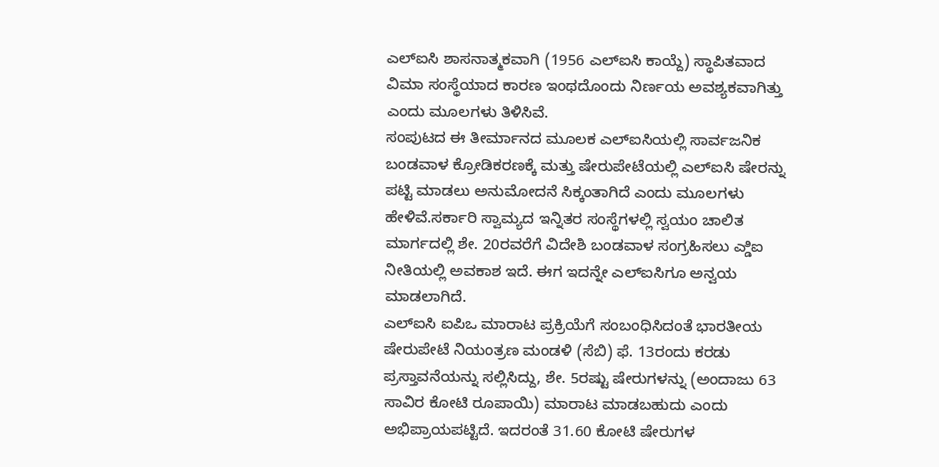ಎಲ್ಐಸಿ ಶಾಸನಾತ್ಮಕವಾಗಿ (1956 ಎಲ್ಐಸಿ ಕಾಯ್ದೆ) ಸ್ಥಾಪಿತವಾದ ವಿಮಾ ಸಂಸ್ಥೆಯಾದ ಕಾರಣ ಇಂಥದೊಂದು ನಿರ್ಣಯ ಅವಶ್ಯಕವಾಗಿತ್ತು ಎಂದು ಮೂಲಗಳು ತಿಳಿಸಿವೆ.
ಸಂಪುಟದ ಈ ತೀರ್ಮಾನದ ಮೂಲಕ ಎಲ್ಐಸಿಯಲ್ಲಿ ಸಾರ್ವಜನಿಕ ಬಂಡವಾಳ ಕ್ರೋಡಿಕರಣಕ್ಕೆ ಮತ್ತು ಷೇರುಪೇಟೆಯಲ್ಲಿ ಎಲ್ಐಸಿ ಷೇರನ್ನು ಪಟ್ಟಿ ಮಾಡಲು ಅನುಮೋದನೆ ಸಿಕ್ಕಂತಾಗಿದೆ ಎಂದು ಮೂಲಗಳು ಹೇಳಿವೆ.ಸರ್ಕಾರಿ ಸ್ವಾಮ್ಯದ ಇನ್ನಿತರ ಸಂಸ್ಥೆಗಳಲ್ಲಿ ಸ್ವಯಂ ಚಾಲಿತ ಮಾರ್ಗದಲ್ಲಿ ಶೇ. 20ರವರೆಗೆ ವಿದೇಶಿ ಬಂಡವಾಳ ಸಂಗ್ರಹಿಸಲು ಎ್ಡಿಐ ನೀತಿಯಲ್ಲಿ ಅವಕಾಶ ಇದೆ. ಈಗ ಇದನ್ನೇ ಎಲ್ಐಸಿಗೂ ಅನ್ವಯ ಮಾಡಲಾಗಿದೆ.
ಎಲ್ಐಸಿ ಐಪಿಒ ಮಾರಾಟ ಪ್ರಕ್ರಿಯೆಗೆ ಸಂಬಂಧಿಸಿದಂತೆ ಭಾರತೀಯ ಷೇರುಪೇಟೆ ನಿಯಂತ್ರಣ ಮಂಡಳಿ (ಸೆಬಿ) ಫೆ. 13ರಂದು ಕರಡು ಪ್ರಸ್ತಾವನೆಯನ್ನು ಸಲ್ಲಿಸಿದ್ದು, ಶೇ. 5ರಷ್ಟು ಷೇರುಗಳನ್ನು (ಅಂದಾಜು 63 ಸಾವಿರ ಕೋಟಿ ರೂಪಾಯಿ) ಮಾರಾಟ ಮಾಡಬಹುದು ಎಂದು ಅಭಿಪ್ರಾಯಪಟ್ಟಿದೆ. ಇದರಂತೆ 31.60 ಕೋಟಿ ಷೇರುಗಳ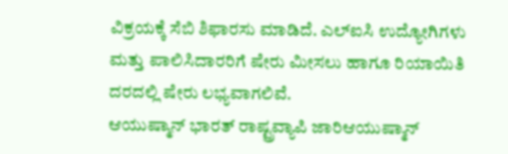ವಿಕ್ರಯಕ್ಕೆ ಸೆಬಿ ಶಿಫಾರಸು ಮಾಡಿದೆ. ಎಲ್ಐಸಿ ಉದ್ಯೋಗಿಗಳು ಮತ್ತು ಪಾಲಿಸಿದಾರರಿಗೆ ಷೇರು ಮೀಸಲು ಹಾಗೂ ರಿಯಾಯಿತಿ ದರದಲ್ಲಿ ಷೇರು ಲಭ್ಯವಾಗಲಿವೆ.
ಆಯುಷ್ಮಾನ್ ಭಾರತ್ ರಾಷ್ಟ್ರವ್ಯಾಪಿ ಜಾರಿಆಯುಷ್ಮಾನ್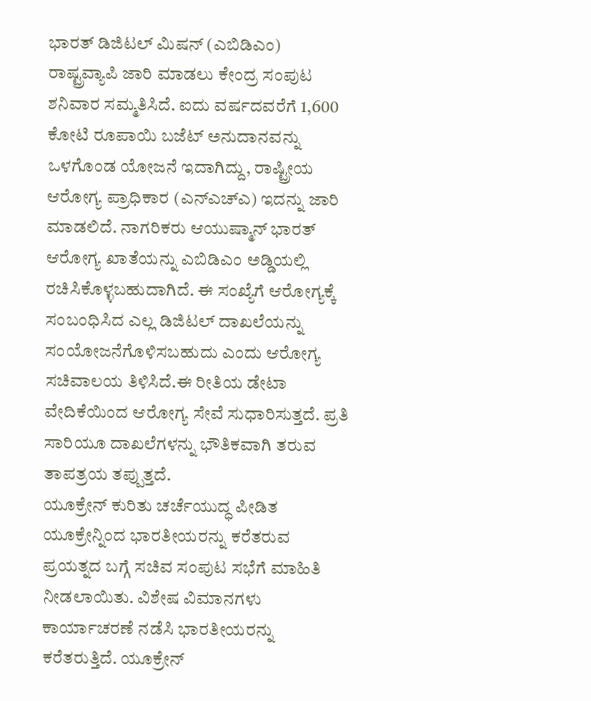ಭಾರತ್ ಡಿಜಿಟಲ್ ಮಿಷನ್ (ಎಬಿಡಿಎಂ) ರಾಷ್ಟ್ರವ್ಯಾಪಿ ಜಾರಿ ಮಾಡಲು ಕೇಂದ್ರ ಸಂಪುಟ ಶನಿವಾರ ಸಮ್ಮತಿಸಿದೆ. ಐದು ವರ್ಷದವರೆಗೆ 1,600 ಕೋಟಿ ರೂಪಾಯಿ ಬಜೆಟ್ ಅನುದಾನವನ್ನು ಒಳಗೊಂಡ ಯೋಜನೆ ಇದಾಗಿದ್ದು, ರಾಷ್ಟ್ರೀಯ ಆರೋಗ್ಯ ಪ್ರಾಧಿಕಾರ (ಎನ್ಎಚ್ಎ) ಇದನ್ನು ಜಾರಿ ಮಾಡಲಿದೆ. ನಾಗರಿಕರು ಆಯುಷ್ಮಾನ್ ಭಾರತ್ ಆರೋಗ್ಯ ಖಾತೆಯನ್ನು ಎಬಿಡಿಎಂ ಅಡ್ಡಿಯಲ್ಲಿ ರಚಿಸಿಕೊಳ್ಳಬಹುದಾಗಿದೆ. ಈ ಸಂಖ್ಯೆಗೆ ಆರೋಗ್ಯಕ್ಕೆ ಸಂಬಂಧಿಸಿದ ಎಲ್ಲ ಡಿಜಿಟಲ್ ದಾಖಲೆಯನ್ನು ಸಂಯೋಜನೆಗೊಳಿಸಬಹುದು ಎಂದು ಆರೋಗ್ಯ ಸಚಿವಾಲಯ ತಿಳಿಸಿದೆ.ಈ ರೀತಿಯ ಡೇಟಾ ವೇದಿಕೆಯಿಂದ ಆರೋಗ್ಯ ಸೇವೆ ಸುಧಾರಿಸುತ್ತದೆ. ಪ್ರತಿ ಸಾರಿಯೂ ದಾಖಲೆಗಳನ್ನು ಭೌತಿಕವಾಗಿ ತರುವ ತಾಪತ್ರಯ ತಪ್ಪುತ್ತದೆ.
ಯೂಕ್ರೇನ್ ಕುರಿತು ಚರ್ಚೆಯುದ್ಧ ಪೀಡಿತ ಯೂಕ್ರೇನ್ನಿಂದ ಭಾರತೀಯರನ್ನು ಕರೆತರುವ ಪ್ರಯತ್ನದ ಬಗ್ಗೆ ಸಚಿವ ಸಂಪುಟ ಸಭೆಗೆ ಮಾಹಿತಿ ನೀಡಲಾಯಿತು. ವಿಶೇಷ ವಿಮಾನಗಳು ಕಾರ್ಯಾಚರಣೆ ನಡೆಸಿ ಭಾರತೀಯರನ್ನು ಕರೆತರುತ್ತಿದೆ. ಯೂಕ್ರೇನ್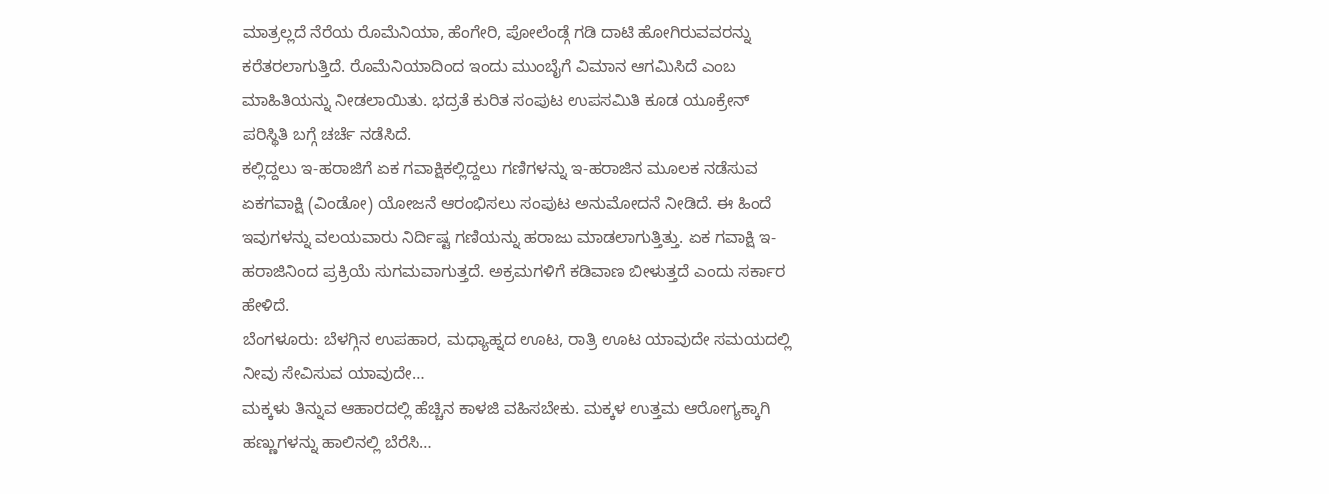ಮಾತ್ರಲ್ಲದೆ ನೆರೆಯ ರೊಮೆನಿಯಾ, ಹೆಂಗೇರಿ, ಪೋಲೆಂಡ್ಗೆ ಗಡಿ ದಾಟಿ ಹೋಗಿರುವವರನ್ನು ಕರೆತರಲಾಗುತ್ತಿದೆ. ರೊಮೆನಿಯಾದಿಂದ ಇಂದು ಮುಂಬೈಗೆ ವಿಮಾನ ಆಗಮಿಸಿದೆ ಎಂಬ ಮಾಹಿತಿಯನ್ನು ನೀಡಲಾಯಿತು. ಭದ್ರತೆ ಕುರಿತ ಸಂಪುಟ ಉಪಸಮಿತಿ ಕೂಡ ಯೂಕ್ರೇನ್ ಪರಿಸ್ಥಿತಿ ಬಗ್ಗೆ ಚರ್ಚೆ ನಡೆಸಿದೆ.
ಕಲ್ಲಿದ್ದಲು ಇ-ಹರಾಜಿಗೆ ಏಕ ಗವಾಕ್ಷಿಕಲ್ಲಿದ್ದಲು ಗಣಿಗಳನ್ನು ಇ-ಹರಾಜಿನ ಮೂಲಕ ನಡೆಸುವ ಏಕಗವಾಕ್ಷಿ (ವಿಂಡೋ) ಯೋಜನೆ ಆರಂಭಿಸಲು ಸಂಪುಟ ಅನುಮೋದನೆ ನೀಡಿದೆ. ಈ ಹಿಂದೆ ಇವುಗಳನ್ನು ವಲಯವಾರು ನಿರ್ದಿಷ್ಟ ಗಣಿಯನ್ನು ಹರಾಜು ಮಾಡಲಾಗುತ್ತಿತ್ತು. ಏಕ ಗವಾಕ್ಷಿ ಇ-ಹರಾಜಿನಿಂದ ಪ್ರಕ್ರಿಯೆ ಸುಗಮವಾಗುತ್ತದೆ. ಅಕ್ರಮಗಳಿಗೆ ಕಡಿವಾಣ ಬೀಳುತ್ತದೆ ಎಂದು ಸರ್ಕಾರ ಹೇಳಿದೆ.
ಬೆಂಗಳೂರು: ಬೆಳಗ್ಗಿನ ಉಪಹಾರ, ಮಧ್ಯಾಹ್ನದ ಊಟ, ರಾತ್ರಿ ಊಟ ಯಾವುದೇ ಸಮಯದಲ್ಲಿ ನೀವು ಸೇವಿಸುವ ಯಾವುದೇ…
ಮಕ್ಕಳು ತಿನ್ನುವ ಆಹಾರದಲ್ಲಿ ಹೆಚ್ಚಿನ ಕಾಳಜಿ ವಹಿಸಬೇಕು. ಮಕ್ಕಳ ಉತ್ತಮ ಆರೋಗ್ಯಕ್ಕಾಗಿ ಹಣ್ಣುಗಳನ್ನು ಹಾಲಿನಲ್ಲಿ ಬೆರೆಸಿ…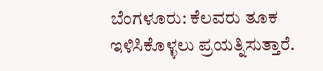ಬೆಂಗಳೂರು: ಕೆಲವರು ತೂಕ ಇಳಿಸಿಕೊಳ್ಳಲು ಪ್ರಯತ್ನಿಸುತ್ತಾರೆ.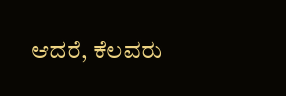ಆದರೆ, ಕೆಲವರು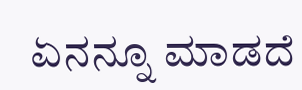ಏನನ್ನೂ ಮಾಡದೆ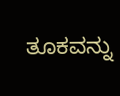ತೂಕವನ್ನು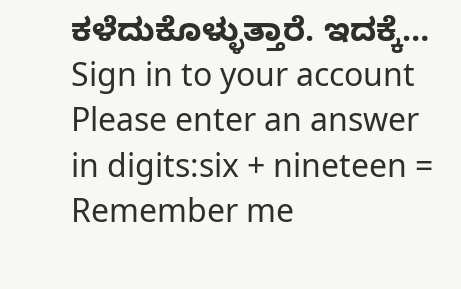ಕಳೆದುಕೊಳ್ಳುತ್ತಾರೆ. ಇದಕ್ಕೆ…
Sign in to your account
Please enter an answer in digits:six + nineteen =
Remember me